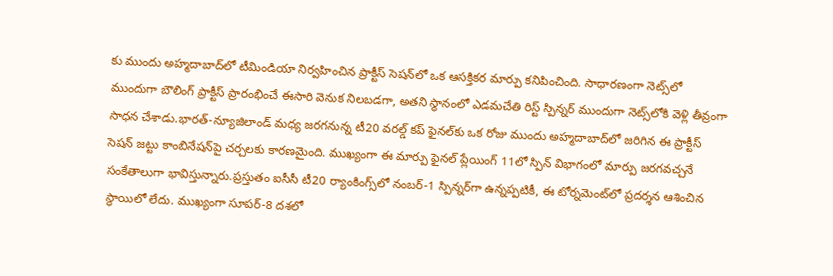కు ముందు అహ్మదాబాద్‌లో టీమిండియా నిర్వహించిన ప్రాక్టీస్ సెషన్‌లో ఒక ఆసక్తికర మార్పు కనిపించింది. సాధారణంగా నెట్స్‌లో ముందుగా బౌలింగ్ ప్రాక్టీస్ ప్రారంభించే ఈసారి వెనుక నిలబడగా, అతని స్థానంలో ఎడమచేతి రిస్ట్ స్పిన్నర్ ముందుగా నెట్స్‌లోకి వెళ్లి తీవ్రంగా సాధన చేశాడు.భారత్-న్యూజిలాండ్ మధ్య జరగనున్న టీ20 వరల్డ్ కప్ ఫైనల్‌కు ఒక రోజు ముందు అహ్మదాబాద్‌లో జరిగిన ఈ ప్రాక్టీస్ సెషన్ జట్టు కాంబినేషన్‌పై చర్చలకు కారణమైంది. ముఖ్యంగా ఈ మార్పు ఫైనల్ ప్లేయింగ్ 11లో స్పిన్ విభాగంలో మార్పు జరగవచ్చనే సంకేతాలుగా భావిస్తున్నారు.ప్రస్తుతం ఐసీసీ టీ20 ర్యాంకింగ్స్‌లో నంబర్-1 స్పిన్నర్‌గా ఉన్నప్పటికీ, ఈ టోర్నమెంట్‌లో ప్రదర్శన ఆశించిన స్థాయిలో లేదు. ముఖ్యంగా సూపర్-8 దశలో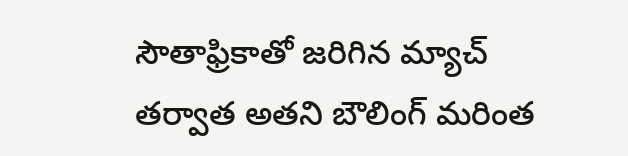సౌతాఫ్రికాతో జరిగిన మ్యాచ్ తర్వాత అతని బౌలింగ్ మరింత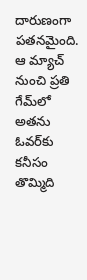దారుణంగా పతనమైంది. ఆ మ్యాచ్ నుంచి ప్రతి గేమ్‌లో అతను ఓవర్‌కు కనీసం తొమ్మిది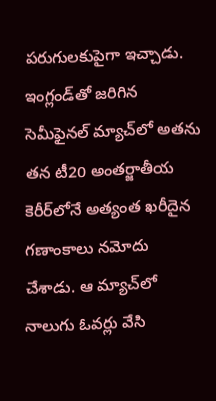పరుగులకుపైగా ఇచ్చాడు. ఇంగ్లండ్‌తో జరిగిన సెమీఫైనల్ మ్యాచ్‌లో అతను తన టీ20 అంతర్జాతీయ కెరీర్‌లోనే అత్యంత ఖరీదైన గణాంకాలు నమోదు చేశాడు. ఆ మ్యాచ్‌లో నాలుగు ఓవర్లు వేసి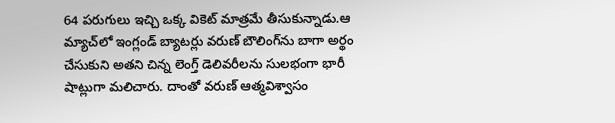64 పరుగులు ఇచ్చి ఒక్క వికెట్ మాత్రమే తీసుకున్నాడు.ఆ మ్యాచ్‌లో ఇంగ్లండ్ బ్యాటర్లు వరుణ్ బౌలింగ్‌ను బాగా అర్థం చేసుకుని అతని చిన్న లెంగ్త్ డెలివరీలను సులభంగా భారీ షాట్లుగా మలిచారు. దాంతో వరుణ్ ఆత్మవిశ్వాసం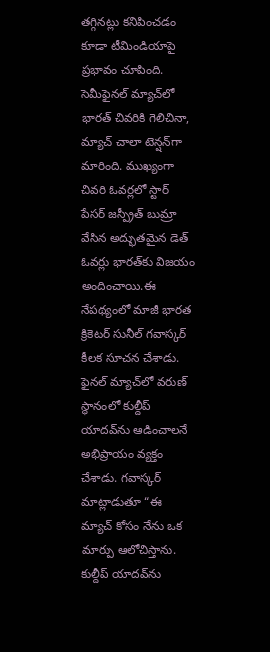తగ్గినట్లు కనిపించడం కూడా టీమిండియాపై ప్రభావం చూపింది. సెమీఫైనల్ మ్యాచ్‌లో భారత్ చివరికి గెలిచినా, మ్యాచ్ చాలా టెన్షన్‌గా మారింది. ముఖ్యంగా చివరి ఓవర్లలో స్టార్ పేసర్ జస్ప్రీత్ బుమ్రా వేసిన అద్భుతమైన డెత్ ఓవర్లు భారత్‌కు విజయం అందించాయి.ఈ నేపథ్యంలో మాజీ భారత క్రికెటర్ సునీల్ గవాస్కర్ కీలక సూచన చేశాడు. ఫైనల్ మ్యాచ్‌లో వరుణ్ స్థానంలో కుల్దీప్ యాదవ్‌ను ఆడించాలనే అభిప్రాయం వ్యక్తం చేశాడు. గవాస్కర్ మాట్లాడుతూ “ఈ మ్యాచ్ కోసం నేను ఒక మార్పు ఆలోచిస్తాను. కుల్దీప్ యాదవ్‌ను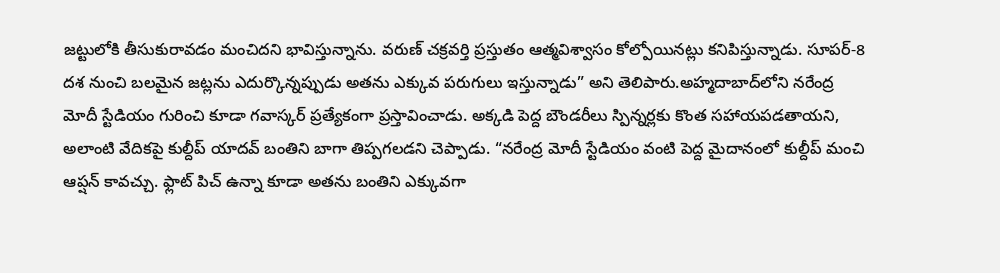జట్టులోకి తీసుకురావడం మంచిదని భావిస్తున్నాను. వరుణ్ చక్రవర్తి ప్రస్తుతం ఆత్మవిశ్వాసం కోల్పోయినట్లు కనిపిస్తున్నాడు. సూపర్-8 దశ నుంచి బలమైన జట్లను ఎదుర్కొన్నప్పుడు అతను ఎక్కువ పరుగులు ఇస్తున్నాడు” అని తెలిపారు.అహ్మదాబాద్‌లోని నరేంద్ర మోదీ స్టేడియం గురించి కూడా గవాస్కర్ ప్రత్యేకంగా ప్రస్తావించాడు. అక్కడి పెద్ద బౌండరీలు స్పిన్నర్లకు కొంత సహాయపడతాయని, అలాంటి వేదికపై కుల్దీప్ యాదవ్ బంతిని బాగా తిప్పగలడని చెప్పాడు. “నరేంద్ర మోదీ స్టేడియం వంటి పెద్ద మైదానంలో కుల్దీప్ మంచి ఆప్షన్ కావచ్చు. ఫ్లాట్ పిచ్ ఉన్నా కూడా అతను బంతిని ఎక్కువగా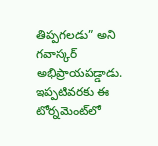తిప్పగలడు” అని గవాస్కర్ అభిప్రాయపడ్డాడు. ఇప్పటివరకు ఈ టోర్నమెంట్‌లో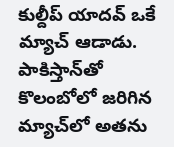కుల్దీప్ యాదవ్ ఒకే మ్యాచ్ ఆడాడు. పాకిస్తాన్‌తో కొలంబోలో జరిగిన మ్యాచ్‌లో అతను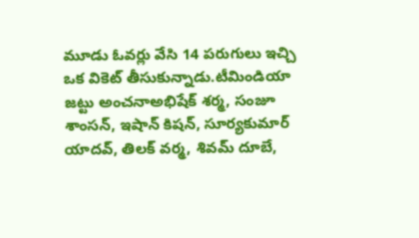మూడు ఓవర్లు వేసి 14 పరుగులు ఇచ్చి ఒక వికెట్ తీసుకున్నాడు.టీమిండియా జట్టు అంచనాఅభిషేక్ శర్మ, సంజూ శాంసన్, ఇషాన్ కిషన్, సూర్యకుమార్ యాదవ్, తిలక్ వర్మ, శివమ్ దూబే,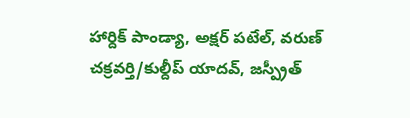హార్దిక్ పాండ్యా, అక్షర్ పటేల్, వరుణ్ చక్రవర్తి/కుల్దీప్ యాదవ్, జస్ప్రీత్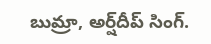బుమ్రా, అర్ష్‌దీప్ సింగ్.